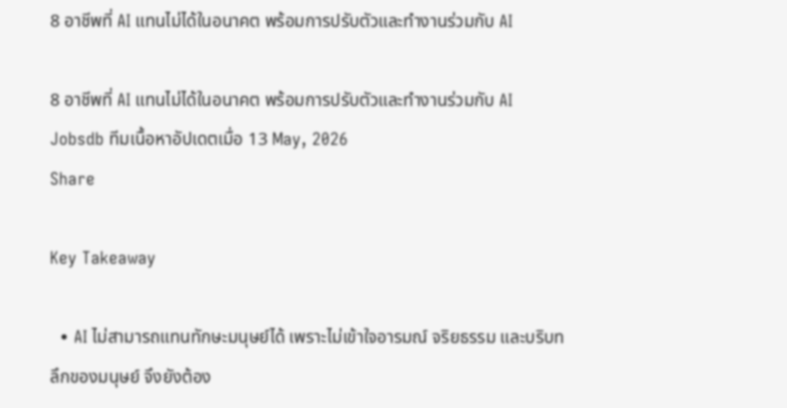8 อาชีพที่ AI แทนไม่ได้ในอนาคต พร้อมการปรับตัวและทำงานร่วมกับ AI

8 อาชีพที่ AI แทนไม่ได้ในอนาคต พร้อมการปรับตัวและทำงานร่วมกับ AI
Jobsdb ทีมเนื้อหาอัปเดตเมื่อ 13 May, 2026
Share

Key Takeaway

  • AI ไม่สามารถแทนทักษะมนุษย์ได้ เพราะไม่เข้าใจอารมณ์ จริยธรรม และบริบทลึกของมนุษย์ จึงยังต้อง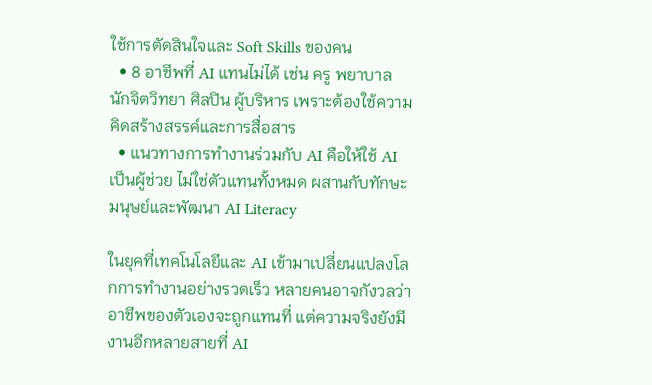ใช้การตัดสินใจและ Soft Skills ของคน
  • 8 อาชีพที่ AI แทนไม่ได้ เช่น ครู พยาบาล นักจิตวิทยา ศิลปิน ผู้บริหาร เพราะต้องใช้ความคิดสร้างสรรค์และการสื่อสาร
  • แนวทางการทำงานร่วมกับ AI คือให้ใช้ AI เป็นผู้ช่วย ไม่ใช่ตัวแทนทั้งหมด ผสานกับทักษะมนุษย์และพัฒนา AI Literacy

ในยุคที่เทคโนโลยีและ AI เข้ามาเปลี่ยนแปลงโลกการทำงานอย่างรวดเร็ว หลายคนอาจกังวลว่าอาชีพของตัวเองจะถูกแทนที่ แต่ความจริงยังมีงานอีกหลายสายที่ AI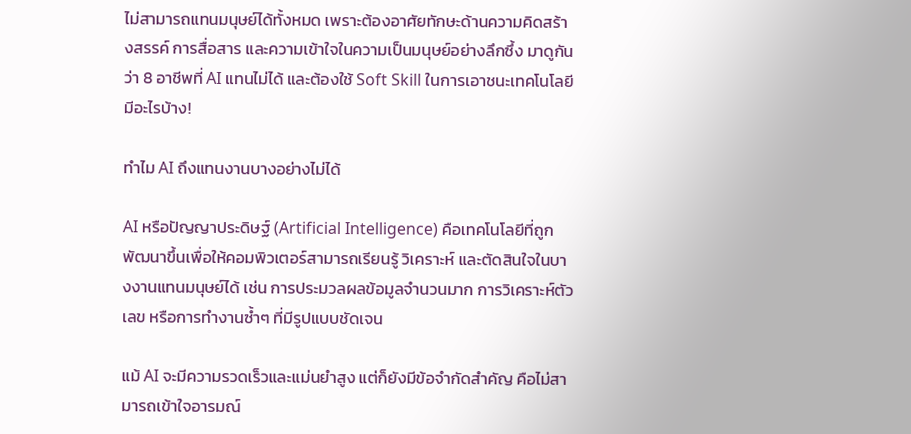ไม่สามารถแทนมนุษย์ได้ทั้งหมด เพราะต้องอาศัยทักษะด้านความคิดสร้างสรรค์ การสื่อสาร และความเข้าใจในความเป็นมนุษย์อย่างลึกซึ้ง มาดูกันว่า 8 อาชีพที่ AI แทนไม่ได้ และต้องใช้ Soft Skill ในการเอาชนะเทคโนโลยี มีอะไรบ้าง!

ทำไม AI ถึงแทนงานบางอย่างไม่ได้

AI หรือปัญญาประดิษฐ์ (Artificial Intelligence) คือเทคโนโลยีที่ถูกพัฒนาขึ้นเพื่อให้คอมพิวเตอร์สามารถเรียนรู้ วิเคราะห์ และตัดสินใจในบางงานแทนมนุษย์ได้ เช่น การประมวลผลข้อมูลจำนวนมาก การวิเคราะห์ตัวเลข หรือการทำงานซ้ำๆ ที่มีรูปแบบชัดเจน

แม้ AI จะมีความรวดเร็วและแม่นยำสูง แต่ก็ยังมีข้อจำกัดสำคัญ คือไม่สามารถเข้าใจอารมณ์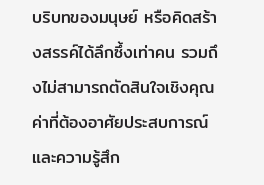บริบทของมนุษย์ หรือคิดสร้างสรรค์ได้ลึกซึ้งเท่าคน รวมถึงไม่สามารถตัดสินใจเชิงคุณค่าที่ต้องอาศัยประสบการณ์และความรู้สึก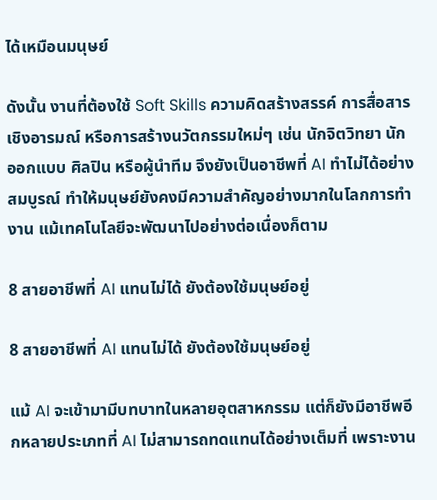ได้เหมือนมนุษย์

ดังนั้น งานที่ต้องใช้ Soft Skills ความคิดสร้างสรรค์ การสื่อสารเชิงอารมณ์ หรือการสร้างนวัตกรรมใหม่ๆ เช่น นักจิตวิทยา นักออกแบบ ศิลปิน หรือผู้นำทีม จึงยังเป็นอาชีพที่ AI ทำไม่ได้อย่างสมบูรณ์ ทำให้มนุษย์ยังคงมีความสำคัญอย่างมากในโลกการทำงาน แม้เทคโนโลยีจะพัฒนาไปอย่างต่อเนื่องก็ตาม

8 สายอาชีพที่ AI แทนไม่ได้ ยังต้องใช้มนุษย์อยู่

8 สายอาชีพที่ AI แทนไม่ได้ ยังต้องใช้มนุษย์อยู่

แม้ AI จะเข้ามามีบทบาทในหลายอุตสาหกรรม แต่ก็ยังมีอาชีพอีกหลายประเภทที่ AI ไม่สามารถทดแทนได้อย่างเต็มที่ เพราะงาน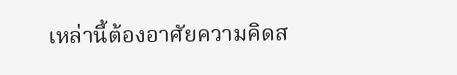เหล่านี้ต้องอาศัยความคิดส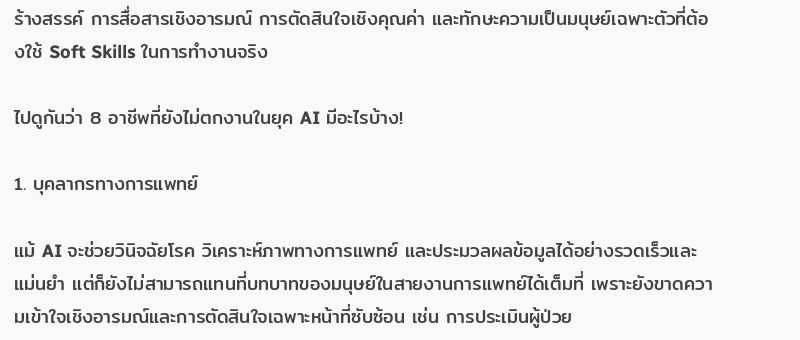ร้างสรรค์ การสื่อสารเชิงอารมณ์ การตัดสินใจเชิงคุณค่า และทักษะความเป็นมนุษย์เฉพาะตัวที่ต้องใช้ Soft Skills ในการทำงานจริง

ไปดูกันว่า 8 อาชีพที่ยังไม่ตกงานในยุค AI มีอะไรบ้าง!

1. บุคลากรทางการแพทย์

แม้ AI จะช่วยวินิจฉัยโรค วิเคราะห์ภาพทางการแพทย์ และประมวลผลข้อมูลได้อย่างรวดเร็วและแม่นยำ แต่ก็ยังไม่สามารถแทนที่บทบาทของมนุษย์ในสายงานการแพทย์ได้เต็มที่ เพราะยังขาดความเข้าใจเชิงอารมณ์และการตัดสินใจเฉพาะหน้าที่ซับซ้อน เช่น การประเมินผู้ป่วย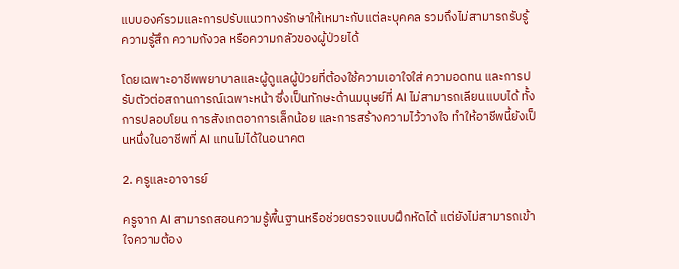แบบองค์รวมและการปรับแนวทางรักษาให้เหมาะกับแต่ละบุคคล รวมถึงไม่สามารถรับรู้ความรู้สึก ความกังวล หรือความกลัวของผู้ป่วยได้

โดยเฉพาะอาชีพพยาบาลและผู้ดูแลผู้ป่วยที่ต้องใช้ความเอาใจใส่ ความอดทน และการปรับตัวต่อสถานการณ์เฉพาะหน้า ซึ่งเป็นทักษะด้านมนุษย์ที่ AI ไม่สามารถเลียนแบบได้ ทั้งการปลอบโยน การสังเกตอาการเล็กน้อย และการสร้างความไว้วางใจ ทำให้อาชีพนี้ยังเป็นหนึ่งในอาชีพที่ AI แทนไม่ได้ในอนาคต

2. ครูและอาจารย์

ครูจาก AI สามารถสอนความรู้พื้นฐานหรือช่วยตรวจแบบฝึกหัดได้ แต่ยังไม่สามารถเข้าใจความต้อง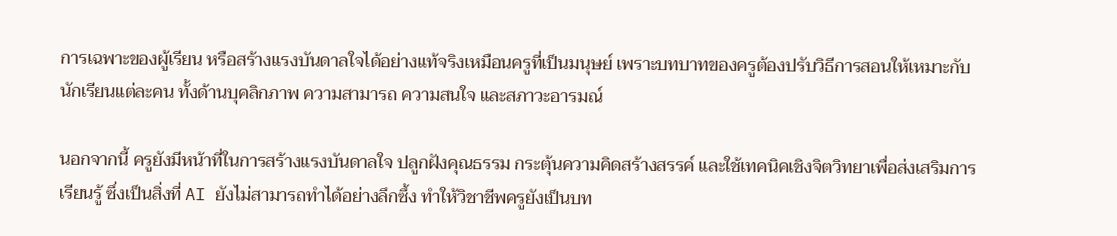การเฉพาะของผู้เรียน หรือสร้างแรงบันดาลใจได้อย่างแท้จริงเหมือนครูที่เป็นมนุษย์ เพราะบทบาทของครูต้องปรับวิธีการสอนให้เหมาะกับนักเรียนแต่ละคน ทั้งด้านบุคลิกภาพ ความสามารถ ความสนใจ และสภาวะอารมณ์

นอกจากนี้ ครูยังมีหน้าที่ในการสร้างแรงบันดาลใจ ปลูกฝังคุณธรรม กระตุ้นความคิดสร้างสรรค์ และใช้เทคนิคเชิงจิตวิทยาเพื่อส่งเสริมการเรียนรู้ ซึ่งเป็นสิ่งที่ AI ยังไม่สามารถทำได้อย่างลึกซึ้ง ทำให้วิชาชีพครูยังเป็นบท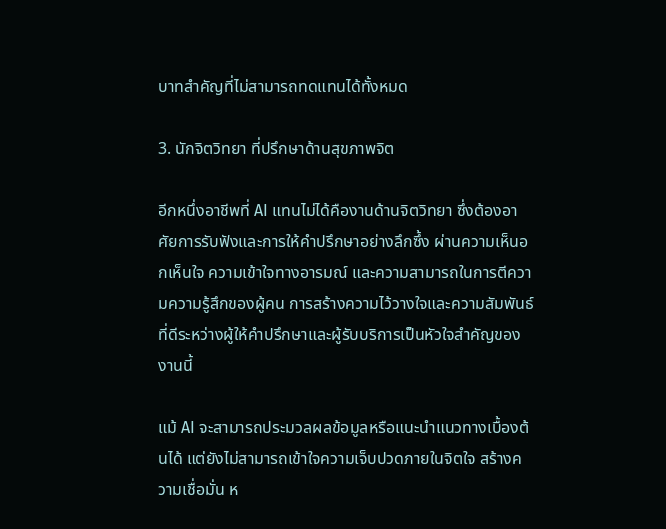บาทสำคัญที่ไม่สามารถทดแทนได้ทั้งหมด

3. นักจิตวิทยา ที่ปรึกษาด้านสุขภาพจิต

อีกหนึ่งอาชีพที่ AI แทนไม่ได้คืองานด้านจิตวิทยา ซึ่งต้องอาศัยการรับฟังและการให้คำปรึกษาอย่างลึกซึ้ง ผ่านความเห็นอกเห็นใจ ความเข้าใจทางอารมณ์ และความสามารถในการตีความความรู้สึกของผู้คน การสร้างความไว้วางใจและความสัมพันธ์ที่ดีระหว่างผู้ให้คำปรึกษาและผู้รับบริการเป็นหัวใจสำคัญของงานนี้

แม้ AI จะสามารถประมวลผลข้อมูลหรือแนะนำแนวทางเบื้องต้นได้ แต่ยังไม่สามารถเข้าใจความเจ็บปวดภายในจิตใจ สร้างความเชื่อมั่น ห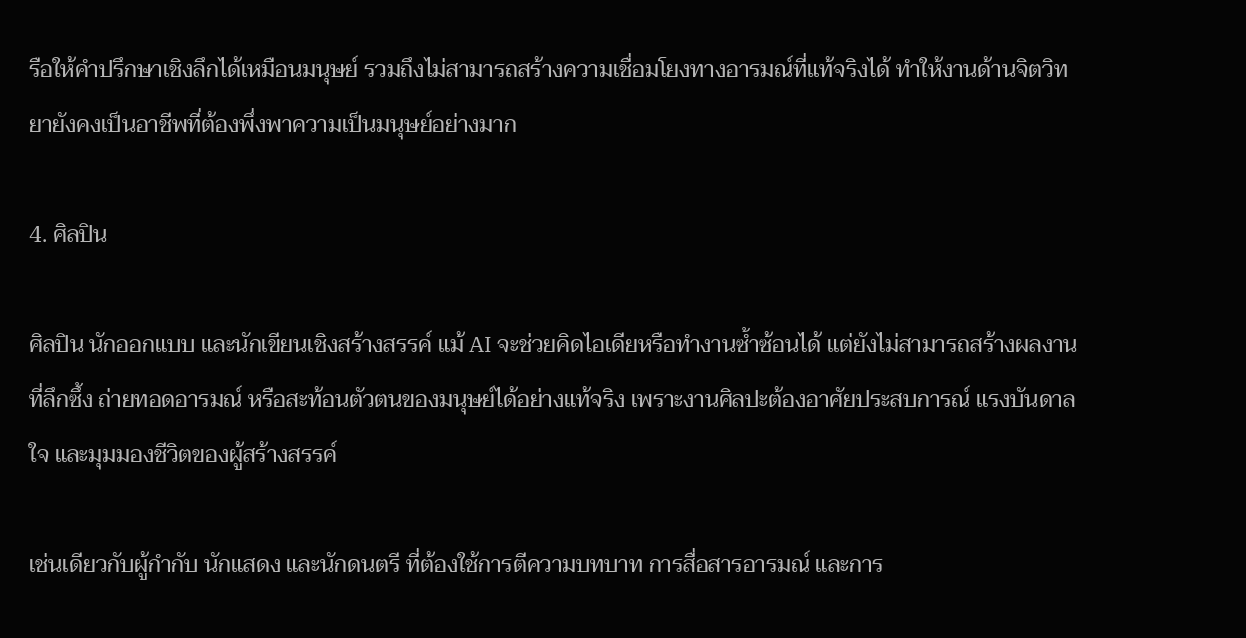รือให้คำปรึกษาเชิงลึกได้เหมือนมนุษย์ รวมถึงไม่สามารถสร้างความเชื่อมโยงทางอารมณ์ที่แท้จริงได้ ทำให้งานด้านจิตวิทยายังคงเป็นอาชีพที่ต้องพึ่งพาความเป็นมนุษย์อย่างมาก

4. ศิลปิน

ศิลปิน นักออกแบบ และนักเขียนเชิงสร้างสรรค์ แม้ AI จะช่วยคิดไอเดียหรือทำงานซ้ำซ้อนได้ แต่ยังไม่สามารถสร้างผลงานที่ลึกซึ้ง ถ่ายทอดอารมณ์ หรือสะท้อนตัวตนของมนุษย์ได้อย่างแท้จริง เพราะงานศิลปะต้องอาศัยประสบการณ์ แรงบันดาลใจ และมุมมองชีวิตของผู้สร้างสรรค์

เช่นเดียวกับผู้กำกับ นักแสดง และนักดนตรี ที่ต้องใช้การตีความบทบาท การสื่อสารอารมณ์ และการ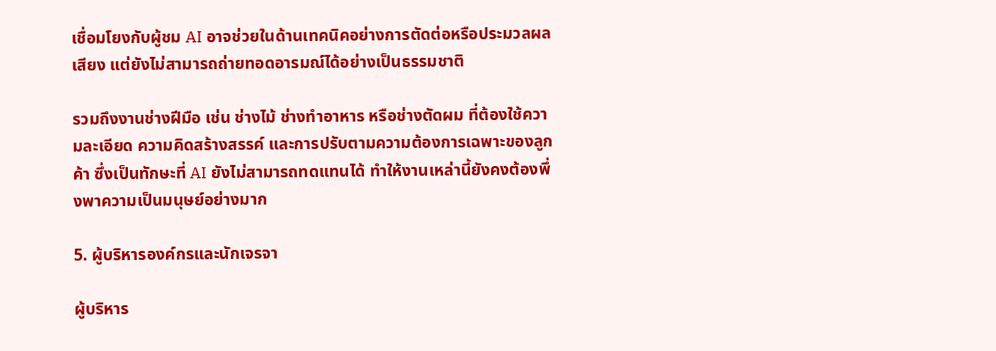เชื่อมโยงกับผู้ชม AI อาจช่วยในด้านเทคนิคอย่างการตัดต่อหรือประมวลผลเสียง แต่ยังไม่สามารถถ่ายทอดอารมณ์ได้อย่างเป็นธรรมชาติ

รวมถึงงานช่างฝีมือ เช่น ช่างไม้ ช่างทำอาหาร หรือช่างตัดผม ที่ต้องใช้ความละเอียด ความคิดสร้างสรรค์ และการปรับตามความต้องการเฉพาะของลูกค้า ซึ่งเป็นทักษะที่ AI ยังไม่สามารถทดแทนได้ ทำให้งานเหล่านี้ยังคงต้องพึ่งพาความเป็นมนุษย์อย่างมาก

5. ผู้บริหารองค์กรและนักเจรจา

ผู้บริหาร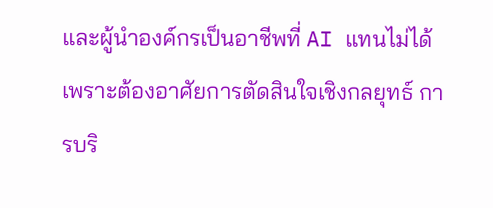และผู้นำองค์กรเป็นอาชีพที่ AI แทนไม่ได้ เพราะต้องอาศัยการตัดสินใจเชิงกลยุทธ์ การบริ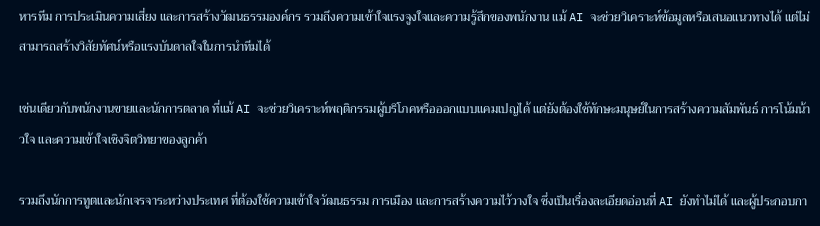หารทีม การประเมินความเสี่ยง และการสร้างวัฒนธรรมองค์กร รวมถึงความเข้าใจแรงจูงใจและความรู้สึกของพนักงาน แม้ AI จะช่วยวิเคราะห์ข้อมูลหรือเสนอแนวทางได้ แต่ไม่สามารถสร้างวิสัยทัศน์หรือแรงบันดาลใจในการนำทีมได้

เช่นเดียวกับพนักงานขายและนักการตลาด ที่แม้ AI จะช่วยวิเคราะห์พฤติกรรมผู้บริโภคหรือออกแบบแคมเปญได้ แต่ยังต้องใช้ทักษะมนุษย์ในการสร้างความสัมพันธ์ การโน้มน้าวใจ และความเข้าใจเชิงจิตวิทยาของลูกค้า

รวมถึงนักการทูตและนักเจรจาระหว่างประเทศ ที่ต้องใช้ความเข้าใจวัฒนธรรม การเมือง และการสร้างความไว้วางใจ ซึ่งเป็นเรื่องละเอียดอ่อนที่ AI ยังทำไม่ได้ และผู้ประกอบกา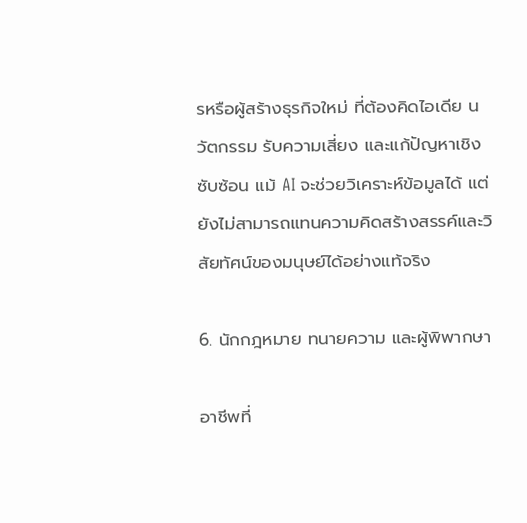รหรือผู้สร้างธุรกิจใหม่ ที่ต้องคิดไอเดีย นวัตกรรม รับความเสี่ยง และแก้ปัญหาเชิงซับซ้อน แม้ AI จะช่วยวิเคราะห์ข้อมูลได้ แต่ยังไม่สามารถแทนความคิดสร้างสรรค์และวิสัยทัศน์ของมนุษย์ได้อย่างแท้จริง

6. นักกฎหมาย ทนายความ และผู้พิพากษา

อาชีพที่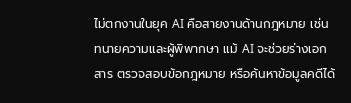ไม่ตกงานในยุค AI คือสายงานด้านกฎหมาย เช่น ทนายความและผู้พิพากษา แม้ AI จะช่วยร่างเอกสาร ตรวจสอบข้อกฎหมาย หรือค้นหาข้อมูลคดีได้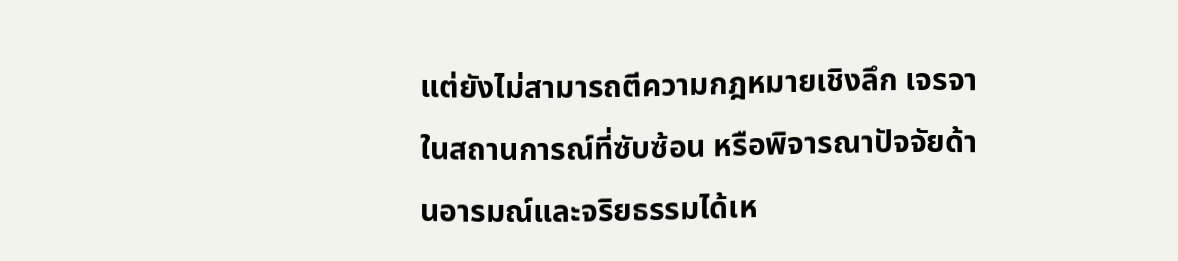แต่ยังไม่สามารถตีความกฎหมายเชิงลึก เจรจาในสถานการณ์ที่ซับซ้อน หรือพิจารณาปัจจัยด้านอารมณ์และจริยธรรมได้เห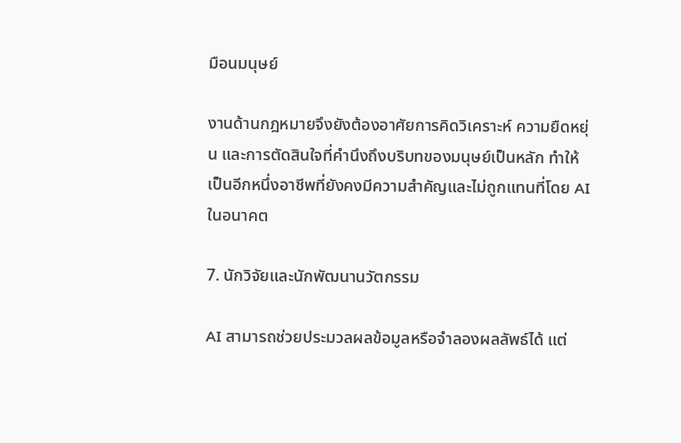มือนมนุษย์

งานด้านกฎหมายจึงยังต้องอาศัยการคิดวิเคราะห์ ความยืดหยุ่น และการตัดสินใจที่คำนึงถึงบริบทของมนุษย์เป็นหลัก ทำให้เป็นอีกหนึ่งอาชีพที่ยังคงมีความสำคัญและไม่ถูกแทนที่โดย AI ในอนาคต

7. นักวิจัยและนักพัฒนานวัตกรรม

AI สามารถช่วยประมวลผลข้อมูลหรือจำลองผลลัพธ์ได้ แต่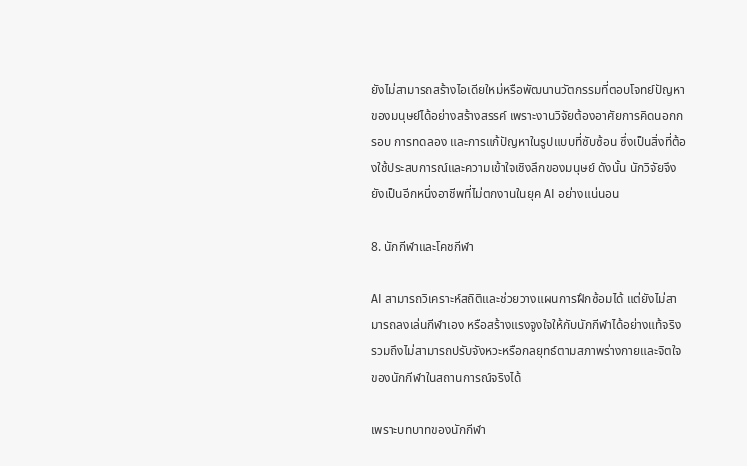ยังไม่สามารถสร้างไอเดียใหม่หรือพัฒนานวัตกรรมที่ตอบโจทย์ปัญหาของมนุษย์ได้อย่างสร้างสรรค์ เพราะงานวิจัยต้องอาศัยการคิดนอกกรอบ การทดลอง และการแก้ปัญหาในรูปแบบที่ซับซ้อน ซึ่งเป็นสิ่งที่ต้องใช้ประสบการณ์และความเข้าใจเชิงลึกของมนุษย์ ดังนั้น นักวิจัยจึงยังเป็นอีกหนึ่งอาชีพที่ไม่ตกงานในยุค AI อย่างแน่นอน

8. นักกีฬาและโคชกีฬา

AI สามารถวิเคราะห์สถิติและช่วยวางแผนการฝึกซ้อมได้ แต่ยังไม่สามารถลงเล่นกีฬาเอง หรือสร้างแรงจูงใจให้กับนักกีฬาได้อย่างแท้จริง รวมถึงไม่สามารถปรับจังหวะหรือกลยุทธ์ตามสภาพร่างกายและจิตใจของนักกีฬาในสถานการณ์จริงได้

เพราะบทบาทของนักกีฬา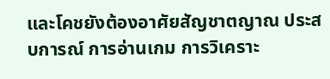และโคชยังต้องอาศัยสัญชาตญาณ ประสบการณ์ การอ่านเกม การวิเคราะ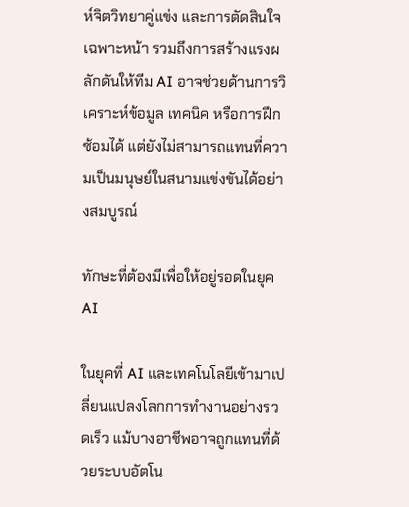ห์จิตวิทยาคู่แข่ง และการตัดสินใจเฉพาะหน้า รวมถึงการสร้างแรงผลักดันให้ทีม AI อาจช่วยด้านการวิเคราะห์ข้อมูล เทคนิค หรือการฝึกซ้อมได้ แต่ยังไม่สามารถแทนที่ความเป็นมนุษย์ในสนามแข่งขันได้อย่างสมบูรณ์

ทักษะที่ต้องมีเพื่อให้อยู่รอดในยุค AI

ในยุคที่ AI และเทคโนโลยีเข้ามาเปลี่ยนแปลงโลกการทำงานอย่างรวดเร็ว แม้บางอาชีพอาจถูกแทนที่ด้วยระบบอัตโน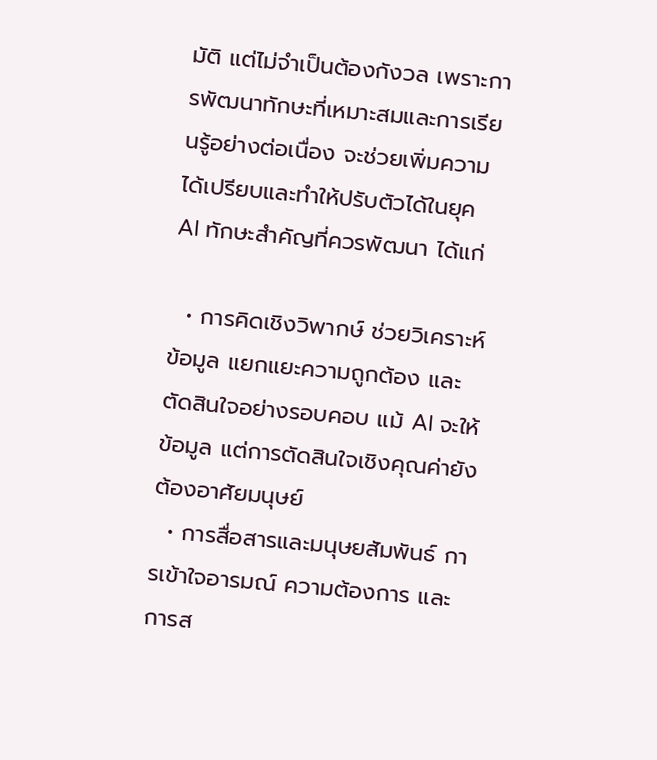มัติ แต่ไม่จำเป็นต้องกังวล เพราะการพัฒนาทักษะที่เหมาะสมและการเรียนรู้อย่างต่อเนื่อง จะช่วยเพิ่มความได้เปรียบและทำให้ปรับตัวได้ในยุค AI ทักษะสำคัญที่ควรพัฒนา ได้แก่

  • การคิดเชิงวิพากษ์ ช่วยวิเคราะห์ข้อมูล แยกแยะความถูกต้อง และตัดสินใจอย่างรอบคอบ แม้ AI จะให้ข้อมูล แต่การตัดสินใจเชิงคุณค่ายังต้องอาศัยมนุษย์
  • การสื่อสารและมนุษยสัมพันธ์ การเข้าใจอารมณ์ ความต้องการ และการส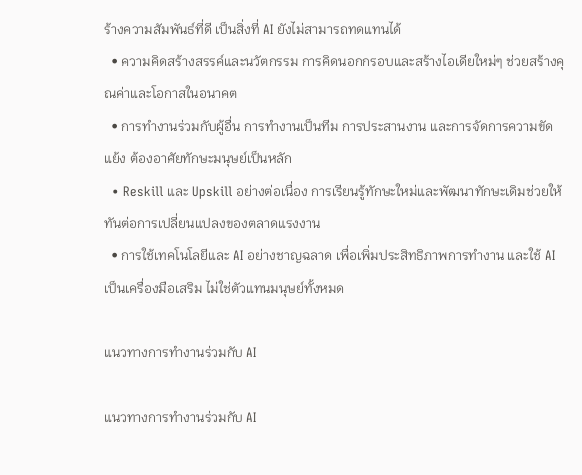ร้างความสัมพันธ์ที่ดี เป็นสิ่งที่ AI ยังไม่สามารถทดแทนได้
  • ความคิดสร้างสรรค์และนวัตกรรม การคิดนอกกรอบและสร้างไอเดียใหม่ๆ ช่วยสร้างคุณค่าและโอกาสในอนาคต
  • การทำงานร่วมกับผู้อื่น การทำงานเป็นทีม การประสานงาน และการจัดการความขัดแย้ง ต้องอาศัยทักษะมนุษย์เป็นหลัก
  • Reskill และ Upskill อย่างต่อเนื่อง การเรียนรู้ทักษะใหม่และพัฒนาทักษะเดิมช่วยให้ทันต่อการเปลี่ยนแปลงของตลาดแรงงาน
  • การใช้เทคโนโลยีและ AI อย่างชาญฉลาด เพื่อเพิ่มประสิทธิภาพการทำงาน และใช้ AI เป็นเครื่องมือเสริม ไม่ใช่ตัวแทนมนุษย์ทั้งหมด

แนวทางการทำงานร่วมกับ AI

แนวทางการทำงานร่วมกับ AI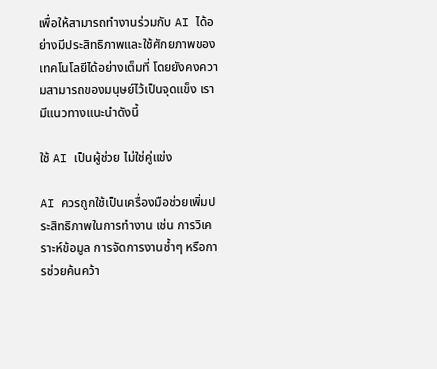เพื่อให้สามารถทำงานร่วมกับ AI ได้อย่างมีประสิทธิภาพและใช้ศักยภาพของเทคโนโลยีได้อย่างเต็มที่ โดยยังคงความสามารถของมนุษย์ไว้เป็นจุดแข็ง เรามีแนวทางแนะนำดังนี้

ใช้ AI เป็นผู้ช่วย ไม่ใช่คู่แข่ง

AI ควรถูกใช้เป็นเครื่องมือช่วยเพิ่มประสิทธิภาพในการทำงาน เช่น การวิเคราะห์ข้อมูล การจัดการงานซ้ำๆ หรือการช่วยค้นคว้า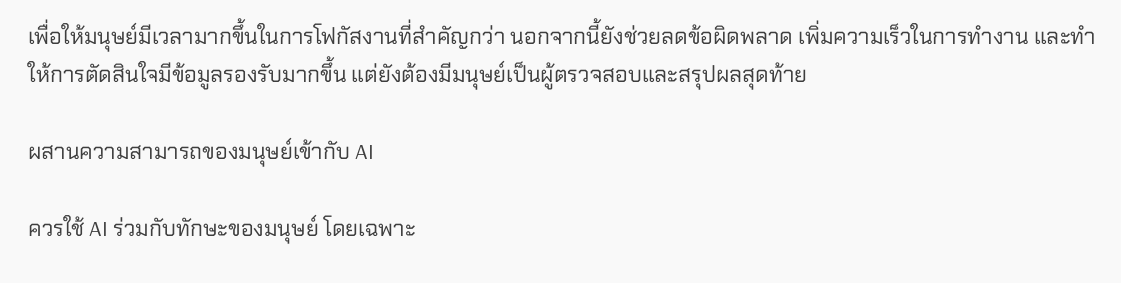เพื่อให้มนุษย์มีเวลามากขึ้นในการโฟกัสงานที่สำคัญกว่า นอกจากนี้ยังช่วยลดข้อผิดพลาด เพิ่มความเร็วในการทำงาน และทำให้การตัดสินใจมีข้อมูลรองรับมากขึ้น แต่ยังต้องมีมนุษย์เป็นผู้ตรวจสอบและสรุปผลสุดท้าย

ผสานความสามารถของมนุษย์เข้ากับ AI

ควรใช้ AI ร่วมกับทักษะของมนุษย์ โดยเฉพาะ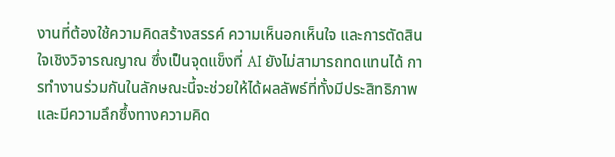งานที่ต้องใช้ความคิดสร้างสรรค์ ความเห็นอกเห็นใจ และการตัดสินใจเชิงวิจารณญาณ ซึ่งเป็นจุดแข็งที่ AI ยังไม่สามารถทดแทนได้ การทำงานร่วมกันในลักษณะนี้จะช่วยให้ได้ผลลัพธ์ที่ทั้งมีประสิทธิภาพและมีความลึกซึ้งทางความคิด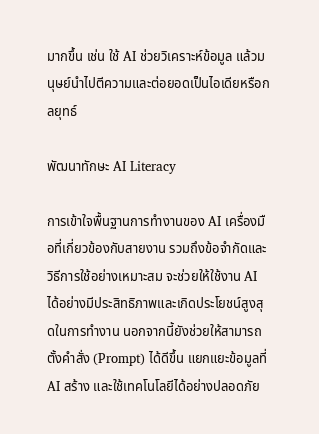มากขึ้น เช่น ใช้ AI ช่วยวิเคราะห์ข้อมูล แล้วมนุษย์นำไปตีความและต่อยอดเป็นไอเดียหรือกลยุทธ์

พัฒนาทักษะ AI Literacy

การเข้าใจพื้นฐานการทำงานของ AI เครื่องมือที่เกี่ยวข้องกับสายงาน รวมถึงข้อจำกัดและวิธีการใช้อย่างเหมาะสม จะช่วยให้ใช้งาน AI ได้อย่างมีประสิทธิภาพและเกิดประโยชน์สูงสุดในการทำงาน นอกจากนี้ยังช่วยให้สามารถตั้งคำสั่ง (Prompt) ได้ดีขึ้น แยกแยะข้อมูลที่ AI สร้าง และใช้เทคโนโลยีได้อย่างปลอดภัย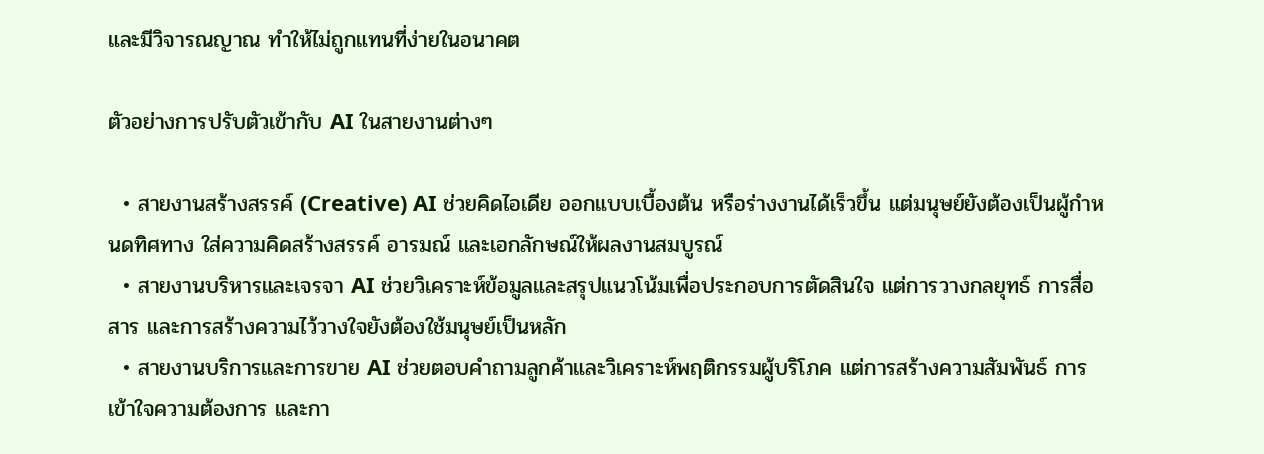และมีวิจารณญาณ ทำให้ไม่ถูกแทนที่ง่ายในอนาคต

ตัวอย่างการปรับตัวเข้ากับ AI ในสายงานต่างๆ

  • สายงานสร้างสรรค์ (Creative) AI ช่วยคิดไอเดีย ออกแบบเบื้องต้น หรือร่างงานได้เร็วขึ้น แต่มนุษย์ยังต้องเป็นผู้กำหนดทิศทาง ใส่ความคิดสร้างสรรค์ อารมณ์ และเอกลักษณ์ให้ผลงานสมบูรณ์
  • สายงานบริหารและเจรจา AI ช่วยวิเคราะห์ข้อมูลและสรุปแนวโน้มเพื่อประกอบการตัดสินใจ แต่การวางกลยุทธ์ การสื่อสาร และการสร้างความไว้วางใจยังต้องใช้มนุษย์เป็นหลัก
  • สายงานบริการและการขาย AI ช่วยตอบคำถามลูกค้าและวิเคราะห์พฤติกรรมผู้บริโภค แต่การสร้างความสัมพันธ์ การเข้าใจความต้องการ และกา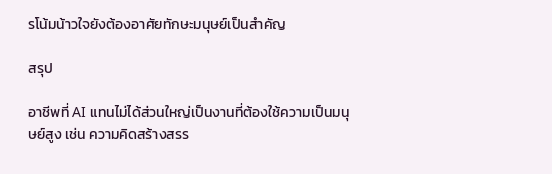รโน้มน้าวใจยังต้องอาศัยทักษะมนุษย์เป็นสำคัญ

สรุป

อาชีพที่ AI แทนไม่ได้ส่วนใหญ่เป็นงานที่ต้องใช้ความเป็นมนุษย์สูง เช่น ความคิดสร้างสรร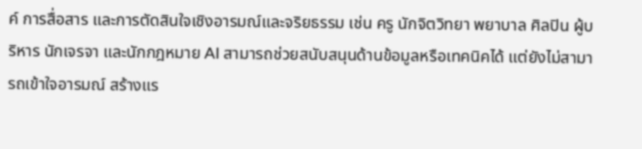ค์ การสื่อสาร และการตัดสินใจเชิงอารมณ์และจริยธรรม เช่น ครู นักจิตวิทยา พยาบาล ศิลปิน ผู้บริหาร นักเจรจา และนักกฎหมาย AI สามารถช่วยสนับสนุนด้านข้อมูลหรือเทคนิคได้ แต่ยังไม่สามารถเข้าใจอารมณ์ สร้างแร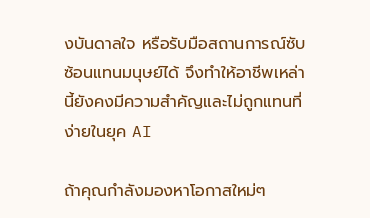งบันดาลใจ หรือรับมือสถานการณ์ซับซ้อนแทนมนุษย์ได้ จึงทำให้อาชีพเหล่านี้ยังคงมีความสำคัญและไม่ถูกแทนที่ง่ายในยุค AI

ถ้าคุณกำลังมองหาโอกาสใหม่ๆ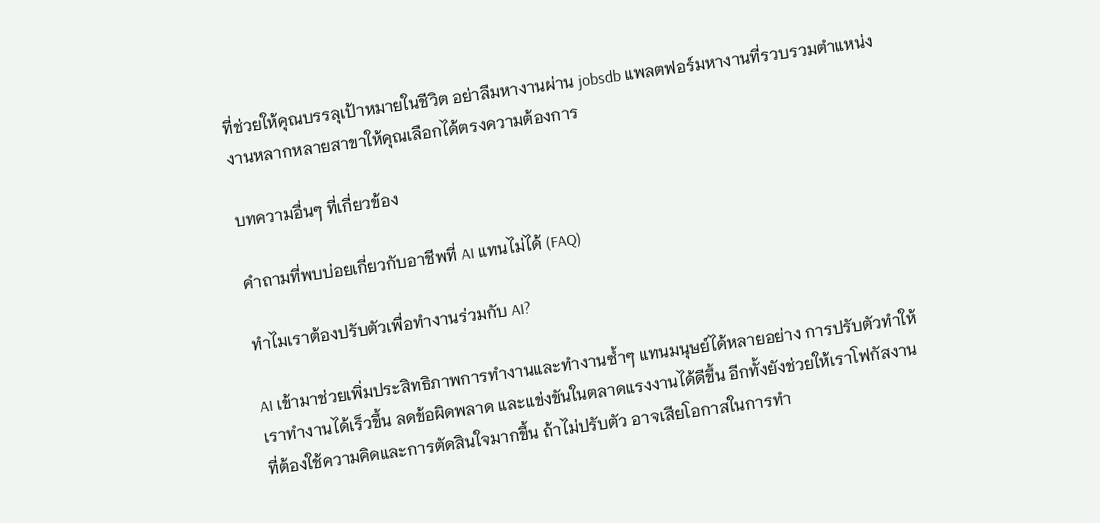ที่ช่วยให้คุณบรรลุเป้าหมายในชีวิต อย่าลืมหางานผ่าน jobsdb แพลตฟอร์มหางานที่รวบรวมตำแหน่งงานหลากหลายสาขาให้คุณเลือกได้ตรงความต้องการ

บทความอื่นๆ ที่เกี่ยวข้อง

คำถามที่พบบ่อยเกี่ยวกับอาชีพที่ AI แทนไม่ได้ (FAQ)

ทำไมเราต้องปรับตัวเพื่อทำงานร่วมกับ AI?

AI เข้ามาช่วยเพิ่มประสิทธิภาพการทำงานและทำงานซ้ำๆ แทนมนุษย์ได้หลายอย่าง การปรับตัวทำให้เราทำงานได้เร็วขึ้น ลดข้อผิดพลาด และแข่งขันในตลาดแรงงานได้ดีขึ้น อีกทั้งยังช่วยให้เราโฟกัสงานที่ต้องใช้ความคิดและการตัดสินใจมากขึ้น ถ้าไม่ปรับตัว อาจเสียโอกาสในการทำ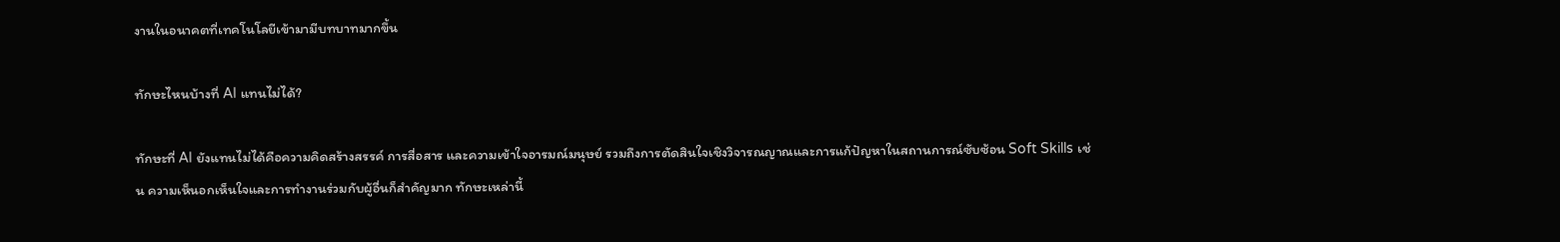งานในอนาคตที่เทคโนโลยีเข้ามามีบทบาทมากขึ้น

ทักษะไหนบ้างที่ AI แทนไม่ได้?

ทักษะที่ AI ยังแทนไม่ได้คือความคิดสร้างสรรค์ การสื่อสาร และความเข้าใจอารมณ์มนุษย์ รวมถึงการตัดสินใจเชิงวิจารณญาณและการแก้ปัญหาในสถานการณ์ซับซ้อน Soft Skills เช่น ความเห็นอกเห็นใจและการทำงานร่วมกับผู้อื่นก็สำคัญมาก ทักษะเหล่านี้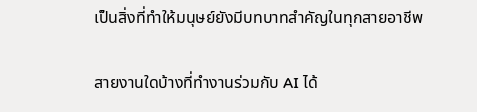เป็นสิ่งที่ทำให้มนุษย์ยังมีบทบาทสำคัญในทุกสายอาชีพ

สายงานใดบ้างที่ทำงานร่วมกับ AI ได้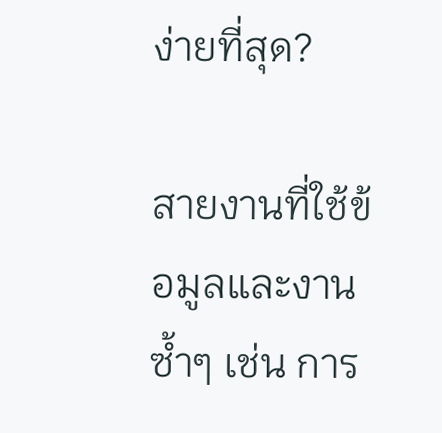ง่ายที่สุด?

สายงานที่ใช้ข้อมูลและงานซ้ำๆ เช่น การ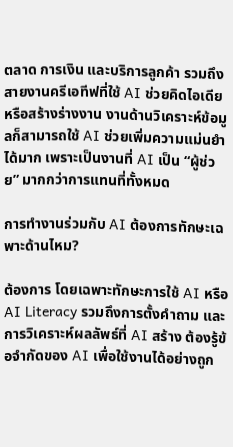ตลาด การเงิน และบริการลูกค้า รวมถึงสายงานครีเอทีฟที่ใช้ AI ช่วยคิดไอเดียหรือสร้างร่างงาน งานด้านวิเคราะห์ข้อมูลก็สามารถใช้ AI ช่วยเพิ่มความแม่นยำได้มาก เพราะเป็นงานที่ AI เป็น “ผู้ช่วย” มากกว่าการแทนที่ทั้งหมด

การทำงานร่วมกับ AI ต้องการทักษะเฉพาะด้านไหม?

ต้องการ โดยเฉพาะทักษะการใช้ AI หรือ AI Literacy รวมถึงการตั้งคำถาม และการวิเคราะห์ผลลัพธ์ที่ AI สร้าง ต้องรู้ข้อจำกัดของ AI เพื่อใช้งานได้อย่างถูก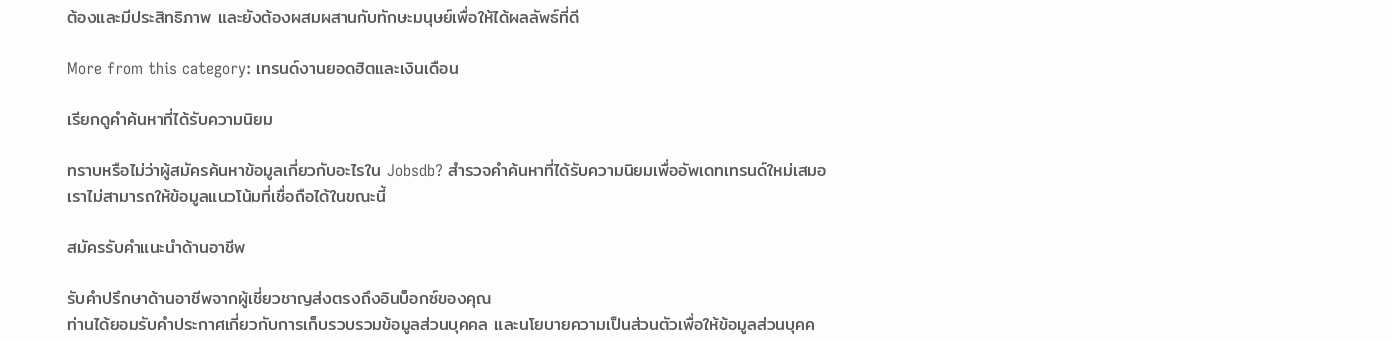ต้องและมีประสิทธิภาพ และยังต้องผสมผสานกับทักษะมนุษย์เพื่อให้ได้ผลลัพธ์ที่ดี

More from this category: เทรนด์งานยอดฮิตและเงินเดือน

เรียกดูคำค้นหาที่ได้รับความนิยม

ทราบหรือไม่ว่าผู้สมัครค้นหาข้อมูลเกี่ยวกับอะไรใน Jobsdb? สำรวจคำค้นหาที่ได้รับความนิยมเพื่ออัพเดทเทรนด์ใหม่เสมอ
เราไม่สามารถให้ข้อมูลแนวโน้มที่เชื่อถือได้ในขณะนี้

สมัครรับคำแนะนำด้านอาชีพ

รับคำปรึกษาด้านอาชีพจากผู้เชี่ยวชาญส่งตรงถึงอินบ็อกซ์ของคุณ
ท่านได้ยอมรับคำประกาศเกี่ยวกับการเก็บรวบรวมข้อมูลส่วนบุคคล และนโยบายความเป็นส่วนตัวเพื่อให้ข้อมูลส่วนบุคค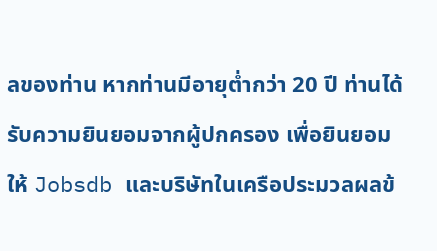ลของท่าน หากท่านมีอายุต่ำกว่า 20 ปี ท่านได้รับความยินยอมจากผู้ปกครอง เพื่อยินยอมให้ Jobsdb และบริษัทในเครือประมวลผลข้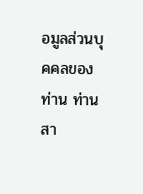อมูลส่วนบุคคลของท่าน ท่านสา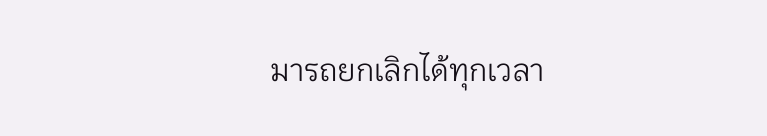มารถยกเลิกได้ทุกเวลา